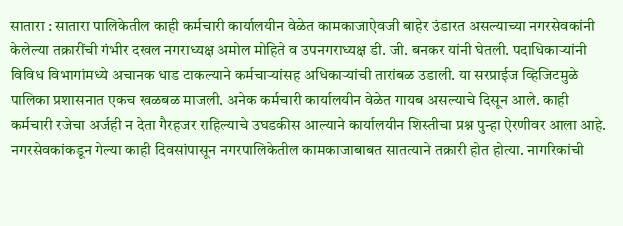सातारा : सातारा पालिकेतील काही कर्मचारी कार्यालयीन वेळेत कामकाजाऐवजी बाहेर उंडारत असल्याच्या नगरसेवकांनी केलेल्या तक्रारींची गंभीर दखल नगराध्यक्ष अमोल मोहिते व उपनगराध्यक्ष डी. जी. बनकर यांनी घेतली. पदाधिकाऱ्यांनी विविध विभागांमध्ये अचानक धाड टाकल्याने कर्मचाऱ्यांसह अधिकाऱ्यांची तारांबळ उडाली. या सरप्राईज व्हिजिटमुळे पालिका प्रशासनात एकच खळबळ माजली. अनेक कर्मचारी कार्यालयीन वेळेत गायब असल्याचे दिसून आले. काही कर्मचारी रजेचा अर्जही न देता गैरहजर राहिल्याचे उघडकीस आल्याने कार्यालयीन शिस्तीचा प्रश्न पुन्हा ऐरणीवर आला आहे.
नगरसेवकांकडून गेल्या काही दिवसांपासून नगरपालिकेतील कामकाजाबाबत सातत्याने तक्रारी होत होत्या. नागरिकांची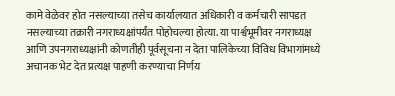कामे वेळेवर होत नसल्याच्या तसेच कार्यालयात अधिकारी व कर्मचारी सापडत नसल्याच्या तक्रारी नगराध्यक्षांपर्यंत पोहोचल्या होत्या. या पार्श्वभूमीवर नगराध्यक्ष आणि उपनगराध्यक्षांनी कोणतीही पूर्वसूचना न देता पालिकेच्या विविध विभागांमध्ये अचानक भेट देत प्रत्यक्ष पाहणी करण्याचा निर्णय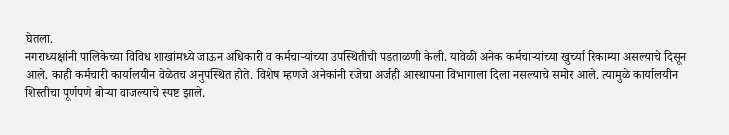घेतला.
नगराध्यक्षांनी पालिकेच्या विविध शाखांमध्ये जाऊन अधिकारी व कर्मचाऱ्यांच्या उपस्थितीची पडताळणी केली. यावेळी अनेक कर्मचाऱ्यांच्या खुर्च्या रिकाम्या असल्याचे दिसून आले. काही कर्मचारी कार्यालयीन वेळेतच अनुपस्थित होते. विशेष म्हणजे अनेकांनी रजेचा अर्जही आस्थापना विभागाला दिला नसल्याचे समोर आले. त्यामुळे कार्यालयीन शिस्तीचा पूर्णपणे बोऱ्या वाजल्याचे स्पष्ट झाले.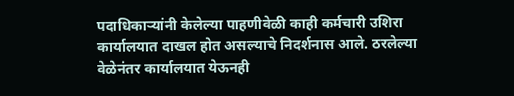पदाधिकाऱ्यांनी केलेल्या पाहणीवेळी काही कर्मचारी उशिरा कार्यालयात दाखल होत असल्याचे निदर्शनास आले. ठरलेल्या वेळेनंतर कार्यालयात येऊनही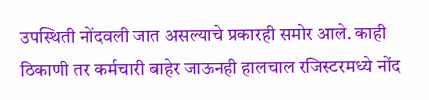उपस्थिती नोंदवली जात असल्याचे प्रकारही समोर आले. काही ठिकाणी तर कर्मचारी बाहेर जाऊनही हालचाल रजिस्टरमध्ये नोंद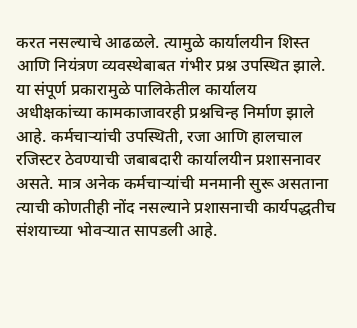करत नसल्याचे आढळले. त्यामुळे कार्यालयीन शिस्त आणि नियंत्रण व्यवस्थेबाबत गंभीर प्रश्न उपस्थित झाले.
या संपूर्ण प्रकारामुळे पालिकेतील कार्यालय अधीक्षकांच्या कामकाजावरही प्रश्नचिन्ह निर्माण झाले आहे. कर्मचाऱ्यांची उपस्थिती, रजा आणि हालचाल रजिस्टर ठेवण्याची जबाबदारी कार्यालयीन प्रशासनावर असते. मात्र अनेक कर्मचाऱ्यांची मनमानी सुरू असताना त्याची कोणतीही नोंद नसल्याने प्रशासनाची कार्यपद्धतीच संशयाच्या भोवऱ्यात सापडली आहे.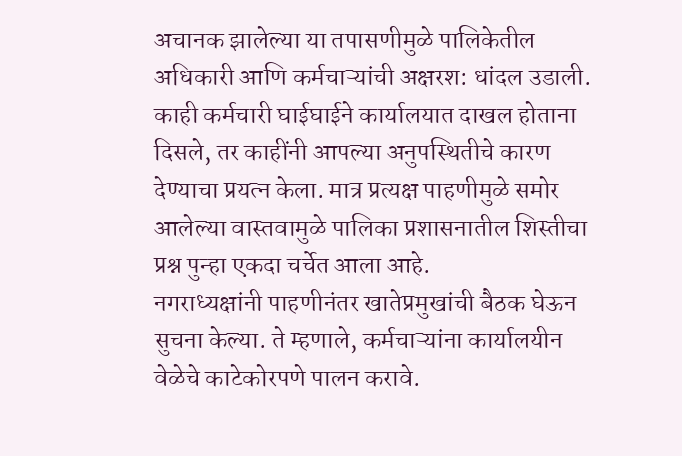अचानक झालेल्या या तपासणीमुळे पालिकेतील अधिकारी आणि कर्मचाऱ्यांची अक्षरश: धांदल उडाली. काही कर्मचारी घाईघाईने कार्यालयात दाखल होताना दिसले, तर काहींनी आपल्या अनुपस्थितीचे कारण देण्याचा प्रयत्न केला. मात्र प्रत्यक्ष पाहणीमुळे समोर आलेल्या वास्तवामुळे पालिका प्रशासनातील शिस्तीचा प्रश्न पुन्हा एकदा चर्चेत आला आहे.
नगराध्यक्षांनी पाहणीनंतर खातेप्रमुखांची बैठक घेऊन सुचना केल्या. ते म्हणाले, कर्मचाऱ्यांना कार्यालयीन वेळेचे काटेकोरपणे पालन करावे.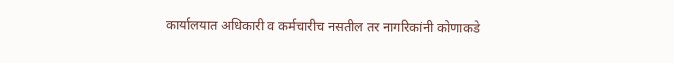कार्यालयात अधिकारी व कर्मचारीच नसतील तर नागरिकांनी कोणाकडे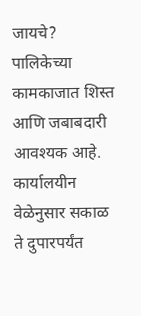जायचे? पालिकेच्या कामकाजात शिस्त आणि जबाबदारी आवश्यक आहे. कार्यालयीन वेळेनुसार सकाळ ते दुपारपर्यंत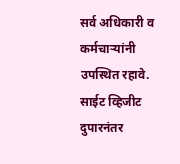सर्व अधिकारी व कर्मचाऱ्यांनी उपस्थित रहावे. साईट व्हिजीट दुपारनंतर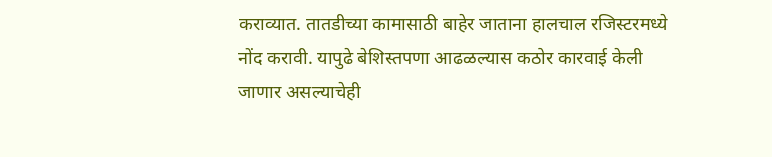कराव्यात. तातडीच्या कामासाठी बाहेर जाताना हालचाल रजिस्टरमध्ये नोंद करावी. यापुढे बेशिस्तपणा आढळल्यास कठोर कारवाई केली जाणार असल्याचेही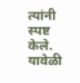त्यांनी स्पष्ट केले. यावेळी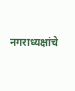नगराध्यक्षांचे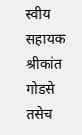स्वीय सहायक श्रीकांत गोडसे तसेच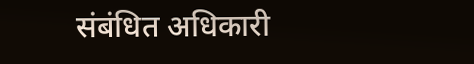संबंधित अधिकारी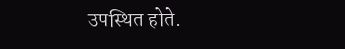उपस्थित होते.